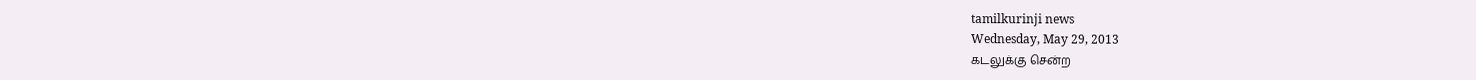tamilkurinji news
Wednesday, May 29, 2013
கடலுக்கு சென்ற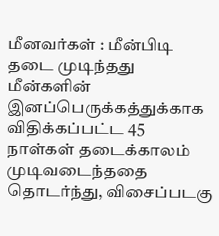மீனவர்கள் : மீன்பிடி தடை முடிந்தது
மீன்களின் இனப்பெருக்கத்துக்காக விதிக்கப்பட்ட 45 நாள்கள் தடைக்காலம் முடிவடைந்ததை தொடர்ந்து, விசைப்படகு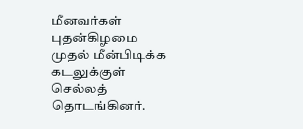மீனவர்கள் புதன்கிழமை முதல் மீன்பிடிக்க கடலுக்குள் செல்லத் தொடங்கினர்.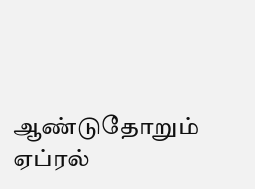ஆண்டுதோறும் ஏப்ரல்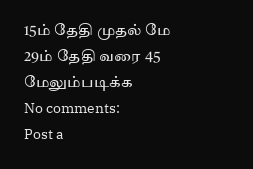15ம் தேதி முதல் மே 29ம் தேதி வரை 45
மேலும்படிக்க
No comments:
Post a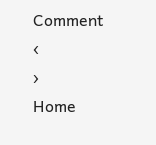Comment
‹
›
Home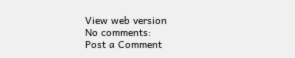View web version
No comments:
Post a Comment